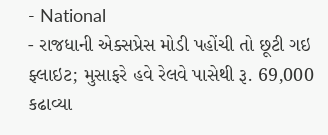- National
- રાજધાની એક્સપ્રેસ મોડી પહોંચી તો છૂટી ગઇ ફ્લાઇટ; મુસાફરે હવે રેલવે પાસેથી રૂ. 69,000 કઢાવ્યા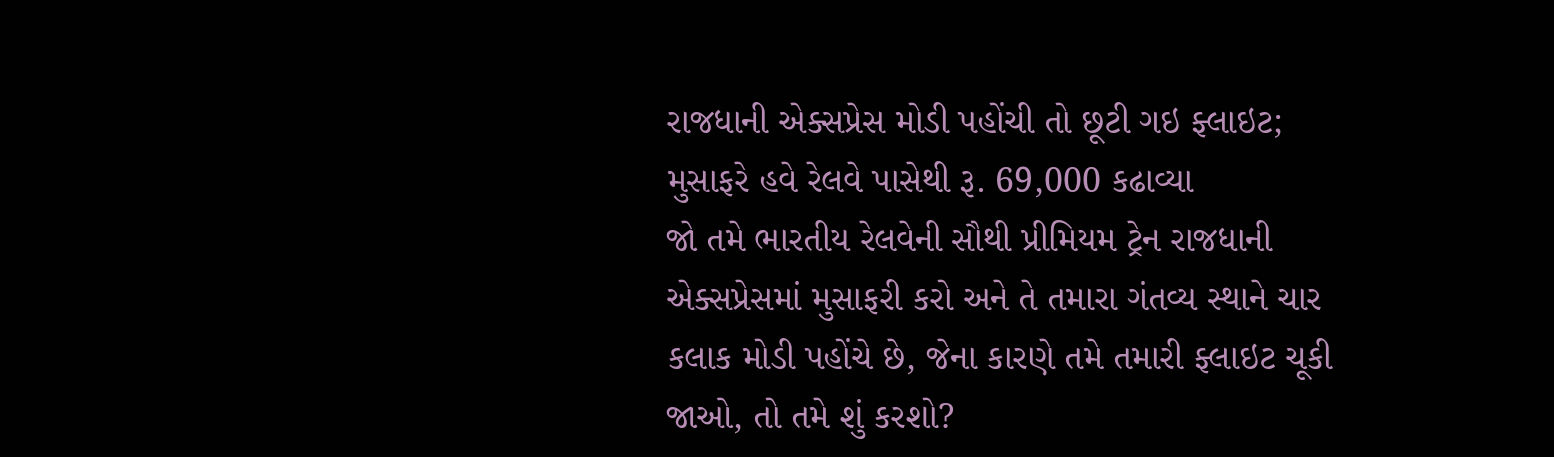રાજધાની એક્સપ્રેસ મોડી પહોંચી તો છૂટી ગઇ ફ્લાઇટ; મુસાફરે હવે રેલવે પાસેથી રૂ. 69,000 કઢાવ્યા
જો તમે ભારતીય રેલવેની સૌથી પ્રીમિયમ ટ્રેન રાજધાની એક્સપ્રેસમાં મુસાફરી કરો અને તે તમારા ગંતવ્ય સ્થાને ચાર કલાક મોડી પહોંચે છે, જેના કારણે તમે તમારી ફ્લાઇટ ચૂકી જાઓ, તો તમે શું કરશો?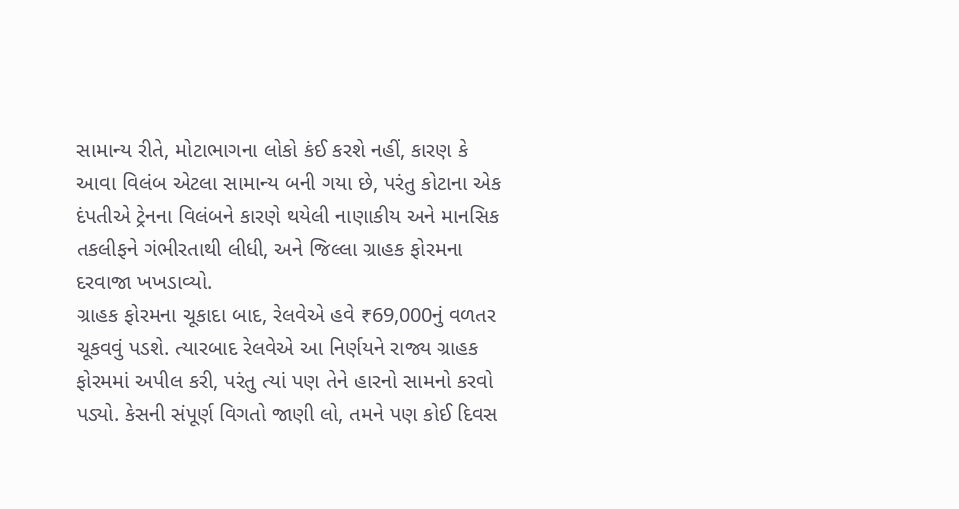સામાન્ય રીતે, મોટાભાગના લોકો કંઈ કરશે નહીં, કારણ કે આવા વિલંબ એટલા સામાન્ય બની ગયા છે, પરંતુ કોટાના એક દંપતીએ ટ્રેનના વિલંબને કારણે થયેલી નાણાકીય અને માનસિક તકલીફને ગંભીરતાથી લીધી, અને જિલ્લા ગ્રાહક ફોરમના દરવાજા ખખડાવ્યો.
ગ્રાહક ફોરમના ચૂકાદા બાદ, રેલવેએ હવે ₹69,000નું વળતર ચૂકવવું પડશે. ત્યારબાદ રેલવેએ આ નિર્ણયને રાજ્ય ગ્રાહક ફોરમમાં અપીલ કરી, પરંતુ ત્યાં પણ તેને હારનો સામનો કરવો પડ્યો. કેસની સંપૂર્ણ વિગતો જાણી લો, તમને પણ કોઈ દિવસ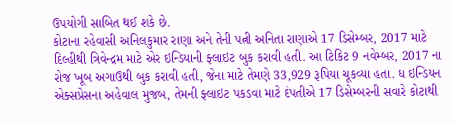ઉપયોગી સાબિત થઈ શકે છે.
કોટાના રહેવાસી અનિલકુમાર રાણા અને તેની પત્ની અનિતા રાણાએ 17 ડિસેમ્બર, 2017 માટે દિલ્હીથી ત્રિવેન્દ્રમ માટે એર ઇન્ડિયાની ફ્લાઇટ બુક કરાવી હતી. આ ટિકિટ 9 નવેમ્બર, 2017 ના રોજ ખૂબ અગાઉથી બુક કરાવી હતી, જેના માટે તેમણે 33,929 રૂપિયા ચૂકવ્યા હતા. ધ ઇન્ડિયન એક્સપ્રેસના અહેવાલ મુજબ, તેમની ફ્લાઇટ પકડવા માટે દંપતીએ 17 ડિસેમ્બરની સવારે કોટાથી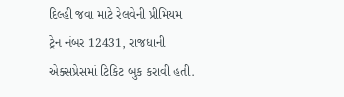દિલ્હી જવા માટે રેલવેની પ્રીમિયમ ટ્રેન નંબર 12431, રાજધાની એક્સપ્રેસમાં ટિકિટ બુક કરાવી હતી.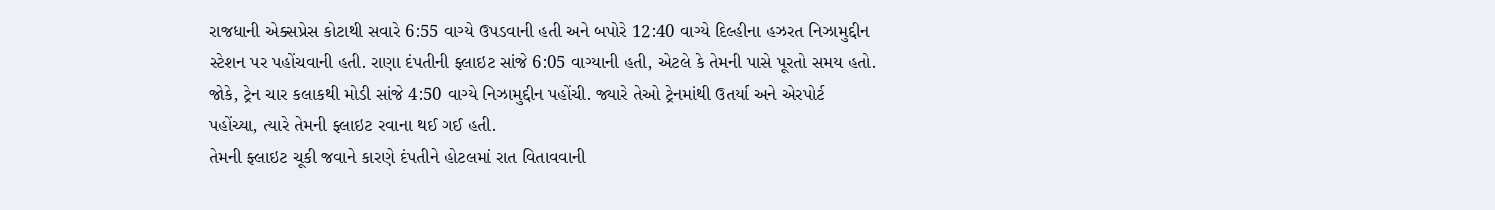રાજધાની એક્સપ્રેસ કોટાથી સવારે 6:55 વાગ્યે ઉપડવાની હતી અને બપોરે 12:40 વાગ્યે દિલ્હીના હઝરત નિઝામુદ્દીન સ્ટેશન પર પહોંચવાની હતી. રાણા દંપતીની ફ્લાઇટ સાંજે 6:05 વાગ્યાની હતી, એટલે કે તેમની પાસે પૂરતો સમય હતો. જોકે, ટ્રેન ચાર કલાકથી મોડી સાંજે 4:50 વાગ્યે નિઝામુદ્દીન પહોંચી. જ્યારે તેઓ ટ્રેનમાંથી ઉતર્યા અને એરપોર્ટ પહોંચ્યા, ત્યારે તેમની ફ્લાઇટ રવાના થઈ ગઈ હતી.
તેમની ફ્લાઇટ ચૂકી જવાને કારણે દંપતીને હોટલમાં રાત વિતાવવાની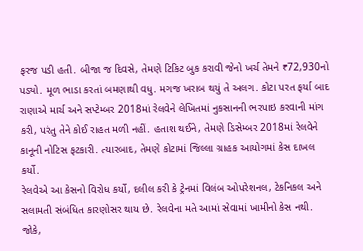ફરજ પડી હતી. બીજા જ દિવસે, તેમણે ટિકિટ બુક કરાવી જેનો ખર્ચ તેમને ₹72,930નો પડ્યો. મૂળ ભાડા કરતાં બમણાથી વધુ. મગજ ખરાબ થયું તે અલગ. કોટા પરત ફર્યા બાદ રાણાએ માર્ચ અને સપ્ટેમ્બર 2018માં રેલવેને લેખિતમાં નુકસાનની ભરપાઇ કરવાની માંગ કરી, પરંતુ તેને કોઈ રાહત મળી નહીં. હતાશ થઈને, તેમણે ડિસેમ્બર 2018માં રેલવેને કાનૂની નોટિસ ફટકારી. ત્યારબાદ, તેમણે કોટામાં જિલ્લા ગ્રાહક આયોગમાં કેસ દાખલ કર્યો.
રેલવેએ આ કેસનો વિરોધ કર્યો, દલીલ કરી કે ટ્રેનમાં વિલંબ ઓપરેશનલ, ટેકનિકલ અને સલામતી સંબંધિત કારણોસર થાય છે. રેલવેના મતે આમાં સેવામાં ખામીનો કેસ નથી. જોકે,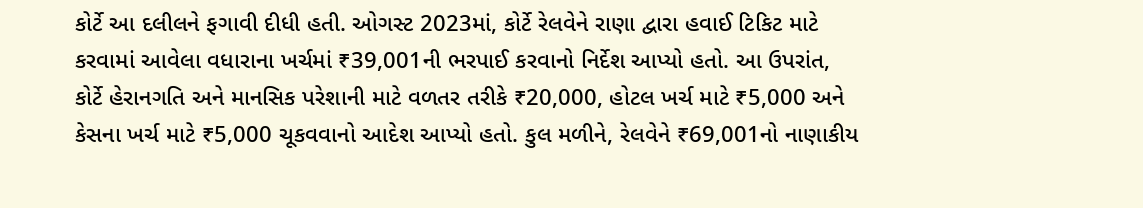કોર્ટે આ દલીલને ફગાવી દીધી હતી. ઓગસ્ટ 2023માં, કોર્ટે રેલવેને રાણા દ્વારા હવાઈ ટિકિટ માટે કરવામાં આવેલા વધારાના ખર્ચમાં ₹39,001ની ભરપાઈ કરવાનો નિર્દેશ આપ્યો હતો. આ ઉપરાંત, કોર્ટે હેરાનગતિ અને માનસિક પરેશાની માટે વળતર તરીકે ₹20,000, હોટલ ખર્ચ માટે ₹5,000 અને કેસના ખર્ચ માટે ₹5,000 ચૂકવવાનો આદેશ આપ્યો હતો. કુલ મળીને, રેલવેને ₹69,001નો નાણાકીય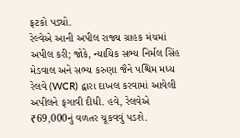ફટકો પડ્યો.
રેલ્વેએ આની અપીલ રાજ્ય ગ્રાહક મંચમાં અપીલ કરી; જોકે, ન્યાયિક સભ્ય નિર્મલ સિંહ મેડવાલ અને સભ્ય કરુણા જૈને પશ્ચિમ મધ્ય રેલવે (WCR) દ્વારા દાખલ કરવામાં આવેલી અપીલને ફગાવી દીધી. હવે, રેલવેએ ₹69,000નું વળતર ચૂકવવું પડશે.